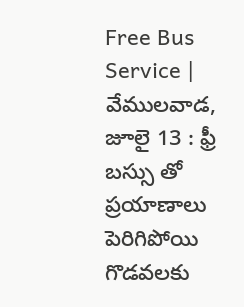Free Bus Service | వేములవాడ, జూలై 13 : ఫ్రీ బస్సు తో ప్రయాణాలు పెరిగిపోయి గొడవలకు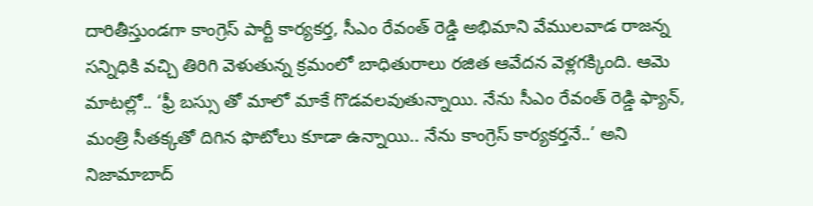దారితీస్తుండగా కాంగ్రెస్ పార్టీ కార్యకర్త, సీఎం రేవంత్ రెడ్డి అభిమాని వేములవాడ రాజన్న సన్నిధికి వచ్చి తిరిగి వెళుతున్న క్రమంలో బాధితురాలు రజిత ఆవేదన వెళ్లగక్కింది. ఆమె మాటల్లో.. ‘ఫ్రీ బస్సు తో మాలో మాకే గొడవలవుతున్నాయి. నేను సీఎం రేవంత్ రెడ్డి ఫ్యాన్, మంత్రి సీతక్కతో దిగిన ఫొటోలు కూడా ఉన్నాయి.. నేను కాంగ్రెస్ కార్యకర్తనే..’ అని నిజామాబాద్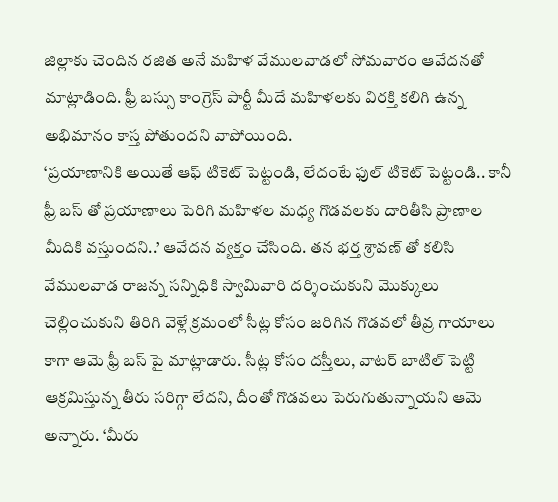జిల్లాకు చెందిన రజిత అనే మహిళ వేములవాడలో సోమవారం ఆవేదనతో మాట్లాడింది. ఫ్రీ బస్సు కాంగ్రెస్ పార్టీ మీదే మహిళలకు విరక్తి కలిగి ఉన్న అభిమానం కాస్త పోతుందని వాపోయింది.
‘ప్రయాణానికి అయితే ఆఫ్ టికెట్ పెట్టండి, లేదంటే ఫుల్ టికెట్ పెట్టండి.. కానీ ఫ్రీ బస్ తో ప్రయాణాలు పెరిగి మహిళల మధ్య గొడవలకు దారితీసి ప్రాణాల మీదికి వస్తుందని..’ ఆవేదన వ్యక్తం చేసింది. తన భర్త శ్రావణ్ తో కలిసి వేములవాడ రాజన్న సన్నిధికి స్వామివారి దర్శించుకుని మొక్కులు చెల్లించుకుని తిరిగి వెళ్లే క్రమంలో సీట్ల కోసం జరిగిన గొడవలో తీవ్ర గాయాలు కాగా ఆమె ఫ్రీ బస్ పై మాట్లాడారు. సీట్ల కోసం దస్తీలు, వాటర్ బాటిల్ పెట్టి ఆక్రమిస్తున్న తీరు సరిగ్గా లేదని, దీంతో గొడవలు పెరుగుతున్నాయని ఆమె అన్నారు. ‘మీరు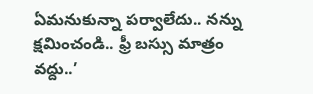ఏమనుకున్నా పర్వాలేదు.. నన్ను క్షమించండి.. ఫ్రీ బస్సు మాత్రం వద్దు..’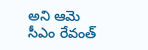అని ఆమె సీఎం రేవంత్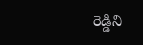రెడ్డిని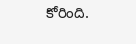కోరింది.